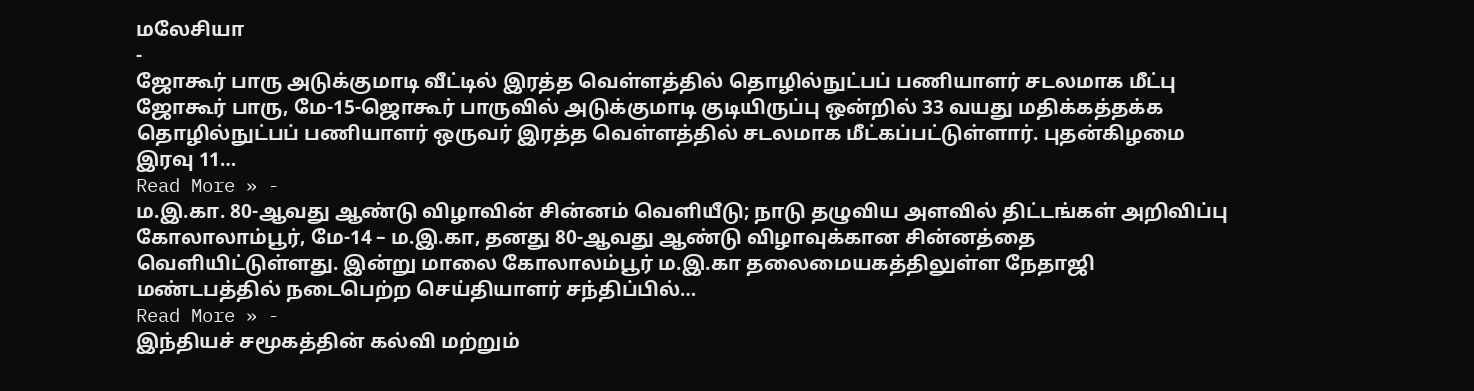மலேசியா
-
ஜோகூர் பாரு அடுக்குமாடி வீட்டில் இரத்த வெள்ளத்தில் தொழில்நுட்பப் பணியாளர் சடலமாக மீட்பு
ஜோகூர் பாரு, மே-15-ஜொகூர் பாருவில் அடுக்குமாடி குடியிருப்பு ஒன்றில் 33 வயது மதிக்கத்தக்க தொழில்நுட்பப் பணியாளர் ஒருவர் இரத்த வெள்ளத்தில் சடலமாக மீட்கப்பட்டுள்ளார். புதன்கிழமை இரவு 11…
Read More » -
ம.இ.கா. 80-ஆவது ஆண்டு விழாவின் சின்னம் வெளியீடு; நாடு தழுவிய அளவில் திட்டங்கள் அறிவிப்பு
கோலாலாம்பூர், மே-14 – ம.இ.கா, தனது 80-ஆவது ஆண்டு விழாவுக்கான சின்னத்தை வெளியிட்டுள்ளது. இன்று மாலை கோலாலம்பூர் ம.இ.கா தலைமையகத்திலுள்ள நேதாஜி மண்டபத்தில் நடைபெற்ற செய்தியாளர் சந்திப்பில்…
Read More » -
இந்தியச் சமூகத்தின் கல்வி மற்றும்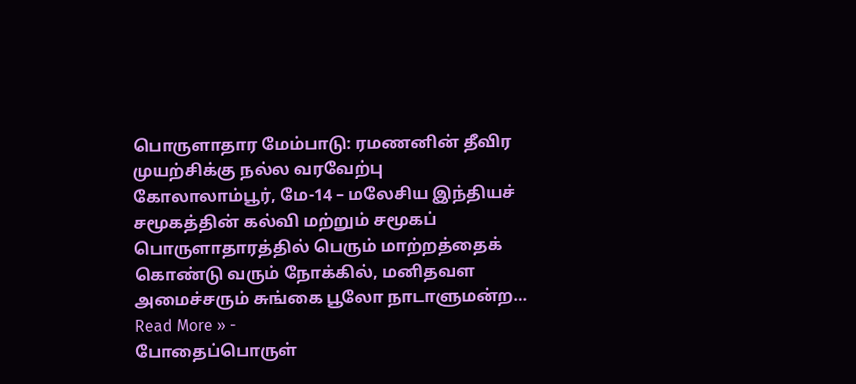பொருளாதார மேம்பாடு: ரமணனின் தீவிர முயற்சிக்கு நல்ல வரவேற்பு
கோலாலாம்பூர், மே-14 – மலேசிய இந்தியச் சமூகத்தின் கல்வி மற்றும் சமூகப் பொருளாதாரத்தில் பெரும் மாற்றத்தைக் கொண்டு வரும் நோக்கில், மனிதவள அமைச்சரும் சுங்கை பூலோ நாடாளுமன்ற…
Read More » -
போதைப்பொருள்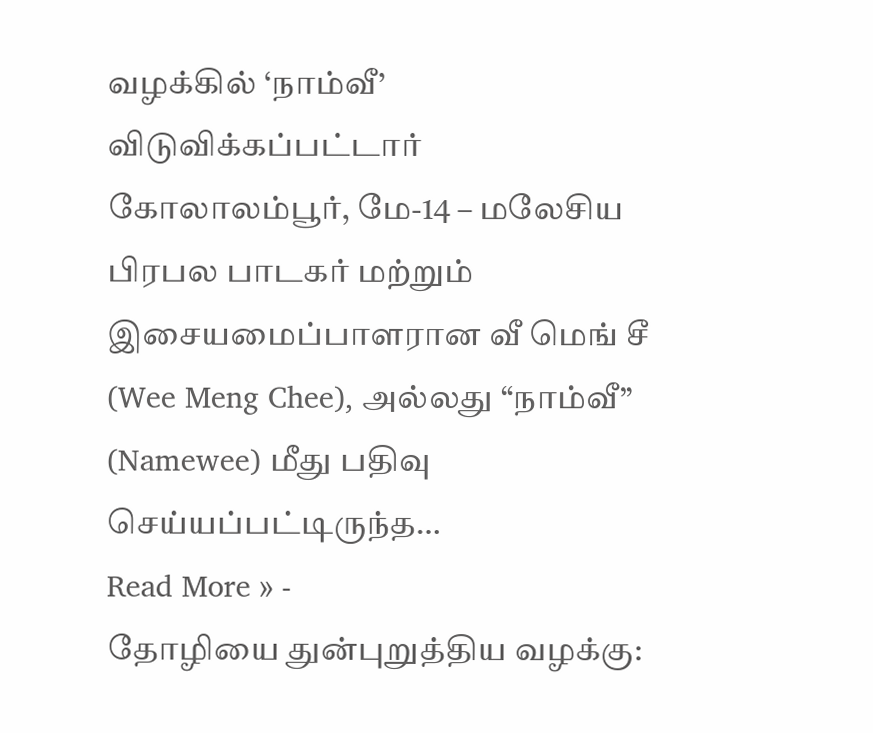வழக்கில் ‘நாம்வீ’ விடுவிக்கப்பட்டார்
கோலாலம்பூர், மே-14 – மலேசிய பிரபல பாடகர் மற்றும் இசையமைப்பாளரான வீ மெங் சீ (Wee Meng Chee), அல்லது “நாம்வீ” (Namewee) மீது பதிவு செய்யப்பட்டிருந்த…
Read More » -
தோழியை துன்புறுத்திய வழக்கு: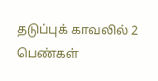தடுப்புக் காவலில் 2 பெண்கள்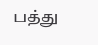பத்து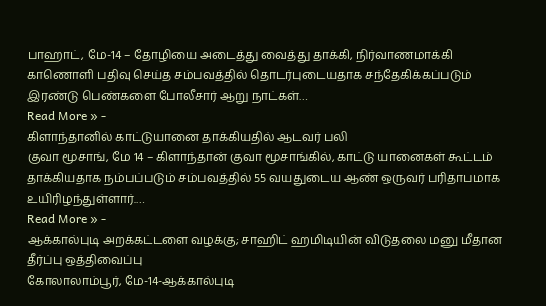பாஹாட், மே-14 – தோழியை அடைத்து வைத்து தாக்கி, நிர்வாணமாக்கி காணொளி பதிவு செய்த சம்பவத்தில் தொடர்புடையதாக சந்தேகிக்கப்படும் இரண்டு பெண்களை போலீசார் ஆறு நாட்கள்…
Read More » -
கிளாந்தானில் காட்டுயானை தாக்கியதில் ஆடவர் பலி
குவா மூசாங், மே 14 – கிளாந்தான் குவா மூசாங்கில், காட்டு யானைகள் கூட்டம் தாக்கியதாக நம்பப்படும் சம்பவத்தில் 55 வயதுடைய ஆண் ஒருவர் பரிதாபமாக உயிரிழந்துள்ளார்.…
Read More » -
ஆக்கால்புடி அறக்கட்டளை வழக்கு; சாஹிட் ஹமிடியின் விடுதலை மனு மீதான தீர்ப்பு ஒத்திவைப்பு
கோலாலாம்பூர், மே-14-ஆக்கால்புடி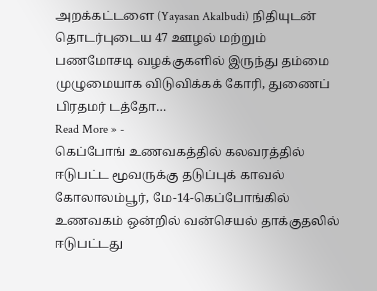அறக்கட்டளை (Yayasan Akalbudi) நிதியுடன் தொடர்புடைய 47 ஊழல் மற்றும் பணமோசடி வழக்குகளில் இருந்து தம்மை முழுமையாக விடுவிக்கக் கோரி, துணைப் பிரதமர் டத்தோ…
Read More » -
கெப்போங் உணவகத்தில் கலவரத்தில் ஈடுபட்ட மூவருக்கு தடுப்புக் காவல்
கோலாலம்பூர், மே-14-கெப்போங்கில் உணவகம் ஒன்றில் வன்செயல் தாக்குதலில் ஈடுபட்டது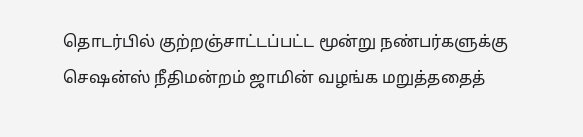தொடர்பில் குற்றஞ்சாட்டப்பட்ட மூன்று நண்பர்களுக்கு செஷன்ஸ் நீதிமன்றம் ஜாமின் வழங்க மறுத்ததைத்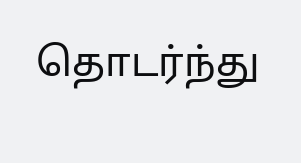தொடர்ந்து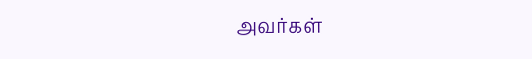அவர்கள்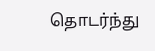தொடர்ந்து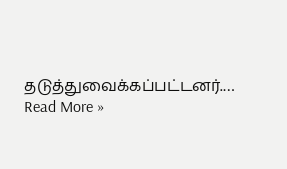தடுத்துவைக்கப்பட்டனர்.…
Read More »